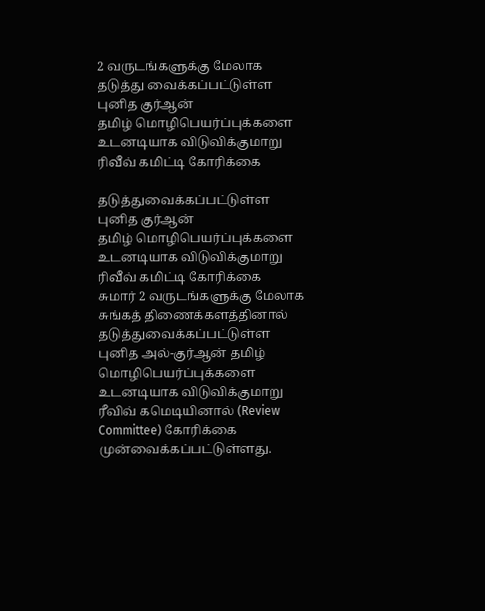2 வருடங்களுக்கு மேலாக தடுத்து வைக்கப்பட்டுள்ள புனித குர்ஆன்
தமிழ் மொழிபெயர்ப்புக்களை உடனடியாக விடுவிக்குமாறு ரிவீவ் கமிட்டி கோரிக்கை

தடுத்துவைக்கப்பட்டுள்ள புனித குர்ஆன்
தமிழ் மொழிபெயர்ப்புக்களை உடனடியாக விடுவிக்குமாறு ரிவீவ் கமிட்டி கோரிக்கை
சுமார் 2 வருடங்களுக்கு மேலாக சுங்கத் திணைக்களத்தினால் தடுத்துவைக்கப்பட்டுள்ள புனித அல்-குர்ஆன் தமிழ் மொழிபெயர்ப்புக்களை உடனடியாக விடுவிக்குமாறு ரீவிவ் கமெடியினால் (Review Committee) கோரிக்கை முன்வைக்கப்பட்டுள்ளது.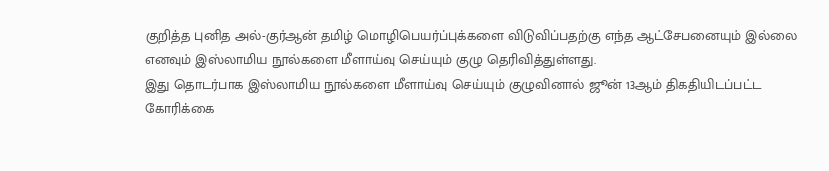குறித்த புனித அல்-குர்ஆன் தமிழ் மொழிபெயர்ப்புக்களை விடுவிப்பதற்கு எந்த ஆட்சேபனையும் இல்லை எனவும் இஸ்லாமிய நூல்களை மீளாய்வு செய்யும் குழு தெரிவித்துள்ளது.
இது தொடர்பாக இஸ்லாமிய நூல்களை மீளாய்வு செய்யும் குழுவினால் ஜூன் 13ஆம் திகதியிடப்பட்ட கோரிக்கை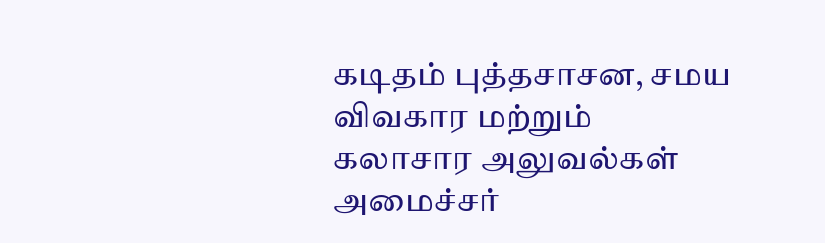கடிதம் புத்தசாசன, சமய விவகார மற்றும் கலாசார அலுவல்கள் அமைச்சர்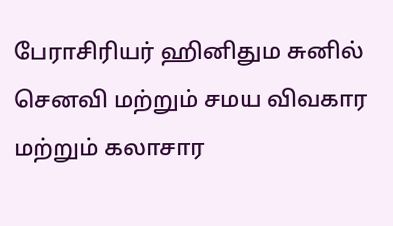பேராசிரியர் ஹினிதும சுனில் செனவி மற்றும் சமய விவகார மற்றும் கலாசார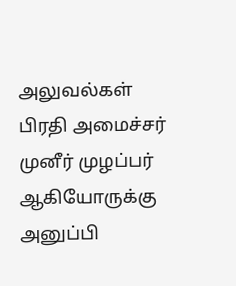அலுவல்கள் பிரதி அமைச்சர் முனீர் முழப்பர் ஆகியோருக்கு அனுப்பி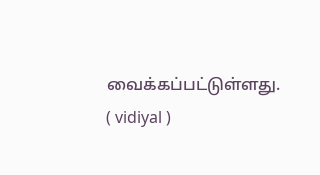வைக்கப்பட்டுள்ளது.
( vidiyal )